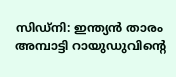സിഡ്നി: ഇന്ത്യൻ താരം അമ്പാട്ടി റായുഡുവിന്റെ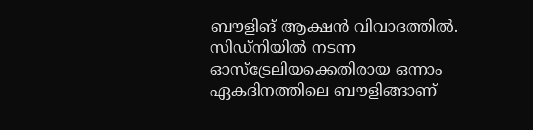ബൗളിങ് ആക്ഷൻ വിവാദത്തിൽ. സിഡ്നിയിൽ നടന്ന ഓസ്ട്രേലിയക്കെതിരായ ഒന്നാം ഏകദിനത്തിലെ ബൗളിങ്ങാണ്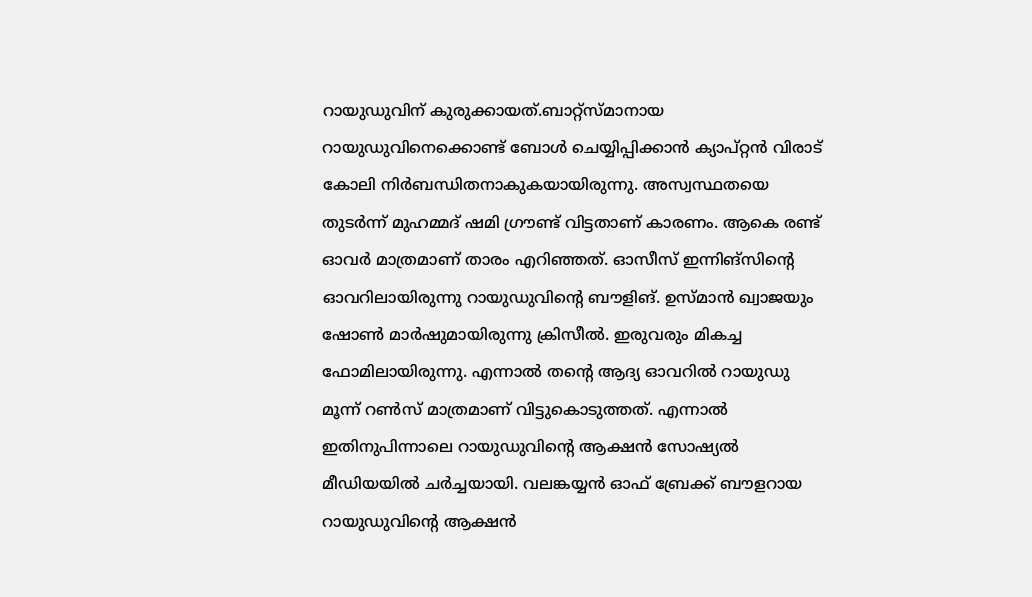റായുഡുവിന് കുരുക്കായത്.ബാറ്റ്സ്മാനായ റായുഡുവിനെക്കൊണ്ട് ബോൾ ചെയ്യിപ്പിക്കാൻ ക്യാപ്റ്റൻ വിരാട് കോലി നിർബന്ധിതനാകുകയായിരുന്നു. അസ്വസ്ഥതയെ തുടർന്ന് മുഹമ്മദ് ഷമി ഗ്രൗണ്ട് വിട്ടതാണ് കാരണം. ആകെ രണ്ട് ഓവർ മാത്രമാണ് താരം എറിഞ്ഞത്. ഓസീസ് ഇന്നിങ്സിന്റെ ഓവറിലായിരുന്നു റായുഡുവിന്റെ ബൗളിങ്. ഉസ്മാൻ ഖ്വാജയും ഷോൺ മാർഷുമായിരുന്നു ക്രിസീൽ. ഇരുവരും മികച്ച ഫോമിലായിരുന്നു. എന്നാൽ തന്റെ ആദ്യ ഓവറിൽ റായുഡു മൂന്ന് റൺസ് മാത്രമാണ് വിട്ടുകൊടുത്തത്. എന്നാൽ ഇതിനുപിന്നാലെ റായുഡുവിന്റെ ആക്ഷൻ സോഷ്യൽ മീഡിയയിൽ ചർച്ചയായി. വലങ്കയ്യൻ ഓഫ് ബ്രേക്ക് ബൗളറായ റായുഡുവിന്റെ ആക്ഷൻ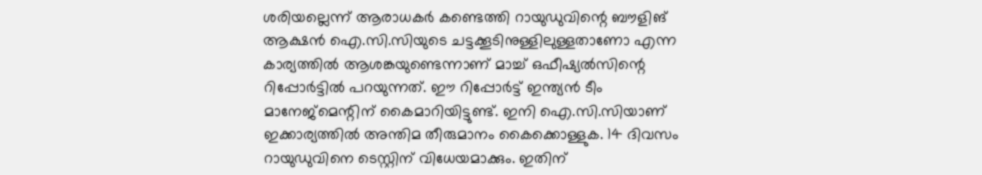ശരിയല്ലെന്ന് ആരാധകർ കണ്ടെത്തി റായുഡുവിന്റെ ബൗളിങ് ആക്ഷൻ ഐ.സി.സിയുടെ ചട്ടക്കൂടിനുള്ളിലുള്ളതാണോ എന്ന കാര്യത്തിൽ ആശങ്കയുണ്ടെന്നാണ് മാച്ച് ഒഫീഷ്യൽസിന്റെ റിപ്പോർട്ടിൽ പറയുന്നത്. ഈ റിപ്പോർട്ട് ഇന്ത്യൻ ടീം മാനേജ്മെന്റിന് കൈമാറിയിട്ടുണ്ട്. ഇനി ഐ.സി.സിയാണ് ഇക്കാര്യത്തിൽ അന്തിമ തീരുമാനം കൈക്കൊള്ളുക. 14 ദിവസം റായുഡുവിനെ ടെസ്റ്റിന് വിധേയമാക്കും. ഇതിന്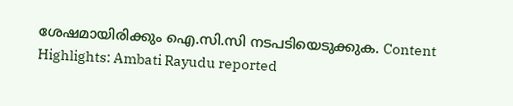ശേഷമായിരിക്കും ഐ.സി.സി നടപടിയെടുക്കുക. Content Highlights: Ambati Rayudu reported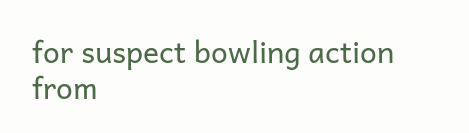for suspect bowling action
from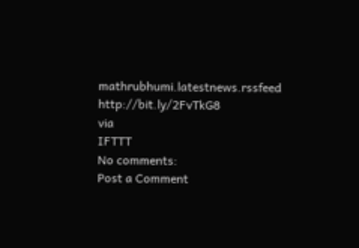mathrubhumi.latestnews.rssfeed http://bit.ly/2FvTkG8
via
IFTTT
No comments:
Post a Comment